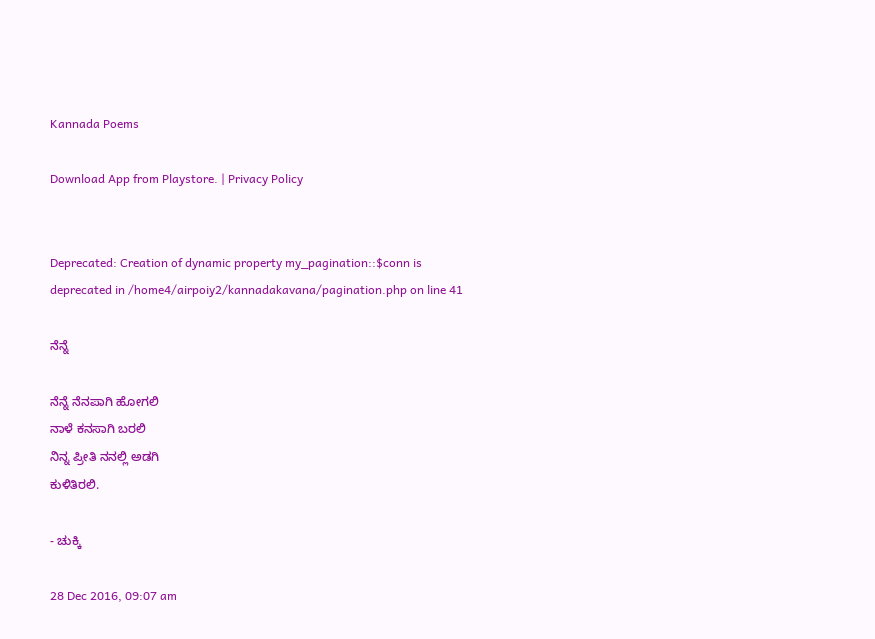Kannada Poems

Download App from Playstore. | Privacy Policy


Deprecated: Creation of dynamic property my_pagination::$conn is deprecated in /home4/airpoiy2/kannadakavana/pagination.php on line 41

ನೆನ್ನೆ

ನೆನ್ನೆ ನೆನಪಾಗಿ ಹೋಗಲಿ
ನಾಳೆ ಕನಸಾಗಿ ಬರಲಿ
ನಿನ್ನ ಪ್ರೀತಿ ನನಲ್ಲಿ ಅಡಗಿ
ಕುಳಿತಿರಲಿ.

- ಚುಕ್ಕಿ

28 Dec 2016, 09:07 am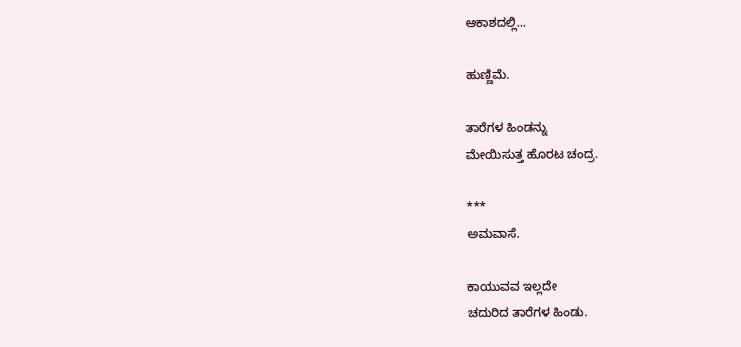ಆಕಾಶದಲ್ಲಿ...

ಹುಣ್ಣಿಮೆ.

ತಾರೆಗಳ ಹಿಂಡನ್ನು
ಮೇಯಿಸುತ್ತ ಹೊರಟ ಚಂದ್ರ.

***
ಅಮವಾಸೆ.

ಕಾಯುವವ ಇಲ್ಲದೇ
ಚದುರಿದ ತಾರೆಗಳ ಹಿಂಡು.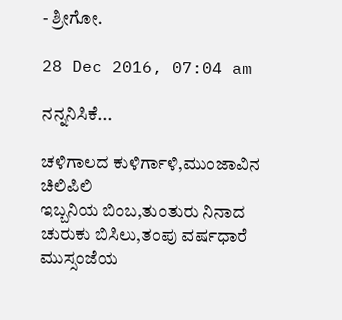- ಶ್ರೀಗೋ.

28 Dec 2016, 07:04 am

ನನ್ನನಿಸಿಕೆ...

ಚಳಿಗಾಲದ ಕುಳಿರ್ಗಾಳಿ,ಮುಂಜಾವಿನ ಚಿಲಿಪಿಲಿ
ಇಬ್ಬನಿಯ ಬಿಂಬ,ತುಂತುರು ನಿನಾದ
ಚುರುಕು ಬಿಸಿಲು,ತಂಪು ವರ್ಷಧಾರೆ
ಮುಸ್ಸಂಜೆಯ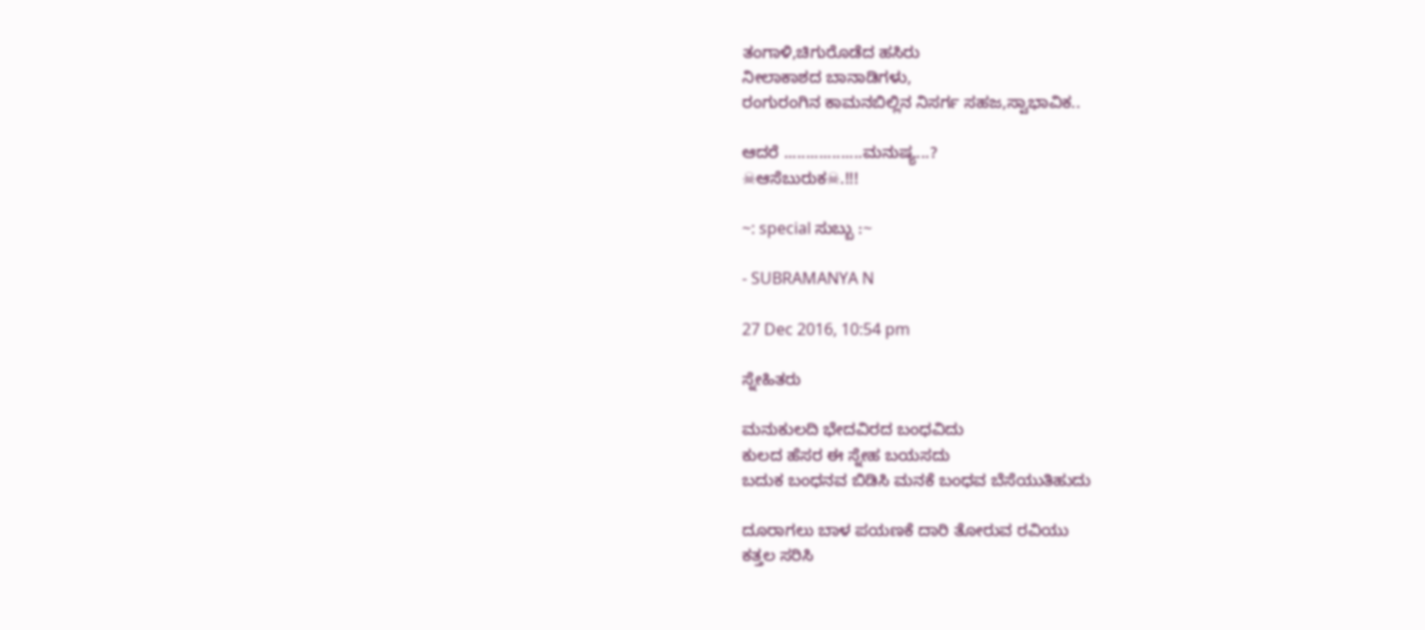ತಂಗಾಳಿ,ಚಿಗುರೊಡೆದ ಹಸಿರು
ನೀಲಾಕಾಶದ ಬಾನಾಡಿಗಳು,
ರಂಗುರಂಗಿನ ಕಾಮನಬಿಲ್ಲಿನ ನಿಸರ್ಗ ಸಹಜ,ಸ್ವಾಭಾವಿಕ..

ಆದರೆ ..................ಮನುಷ್ಯ...?
☠ಆಸೆಬುರುಕ☠.!!!

~: special ಸುಬ್ಬು :~

- SUBRAMANYA N

27 Dec 2016, 10:54 pm

ಸ್ನೇಹಿತರು

ಮನುಕುಲದಿ ಭೇದವಿರದ ಬಂಧವಿದು
ಕುಲದ ಹೆಸರ ಈ ಸ್ನೇಹ ಬಯಸದು
ಬದುಕ ಬಂಧನವ ಬಿಡಿಸಿ ಮನಕೆ ಬಂಧವ ಬೆಸೆಯುತಿಹುದು

ದೂರಾಗಲು ಬಾಳ ಪಯಣಕೆ ದಾರಿ ತೋರುವ ರವಿಯು
ಕತ್ತಲ ಸರಿಸಿ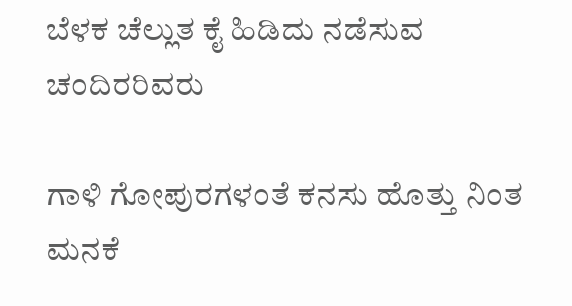ಬೆಳಕ ಚೆಲ್ಲುತ ಕೈ ಹಿಡಿದು ನಡೆಸುವ ಚಂದಿರರಿವರು

ಗಾಳಿ ಗೋಪುರಗಳಂತೆ ಕನಸು ಹೊತ್ತು ನಿಂತ ಮನಕೆ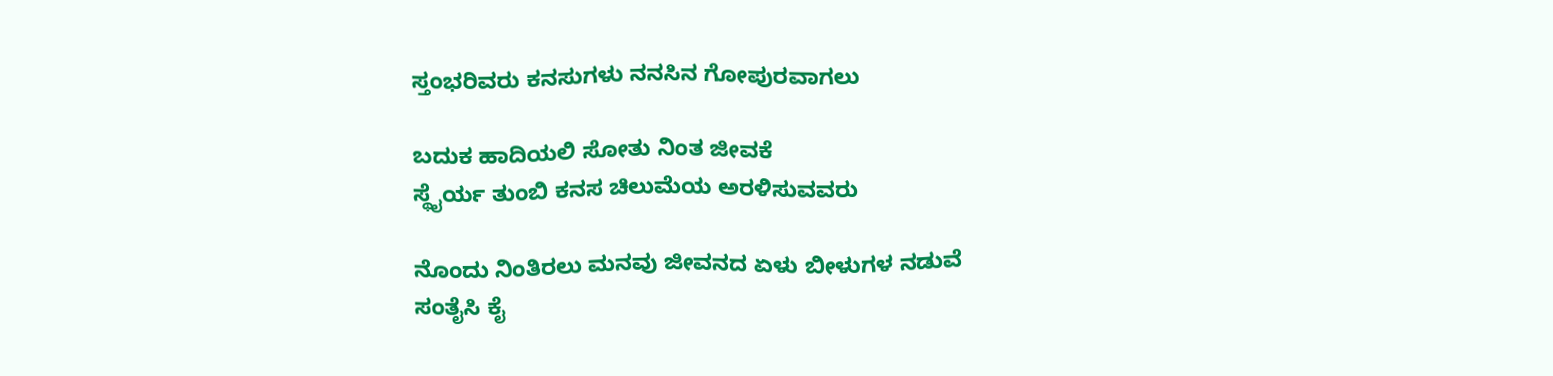ಸ್ತಂಭರಿವರು ಕನಸುಗಳು ನನಸಿನ ಗೋಪುರವಾಗಲು

ಬದುಕ ಹಾದಿಯಲಿ ಸೋತು ನಿಂತ ಜೀವಕೆ
ಸ್ಥೈರ್ಯ ತುಂಬಿ ಕನಸ ಚಿಲುಮೆಯ ಅರಳಿಸುವವರು

ನೊಂದು ನಿಂತಿರಲು ಮನವು ಜೀವನದ ಏಳು ಬೀಳುಗಳ ನಡುವೆ
ಸಂತೈಸಿ ಕೈ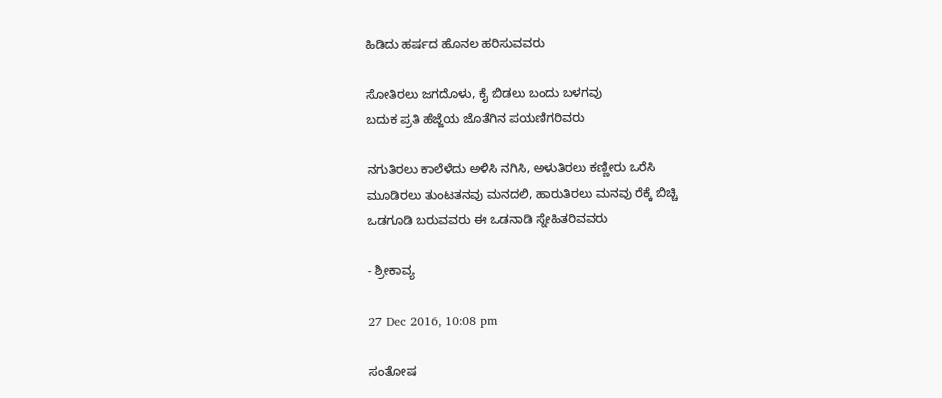ಹಿಡಿದು ಹರ್ಷದ ಹೊನಲ ಹರಿಸುವವರು

ಸೋತಿರಲು ಜಗದೊಳು, ಕೈ ಬಿಡಲು ಬಂದು ಬಳಗವು
ಬದುಕ ಪ್ರತಿ ಹೆಜ್ಜೆಯ ಜೊತೆಗಿನ ಪಯಣಿಗರಿವರು

ನಗುತಿರಲು ಕಾಲೆಳೆದು ಅಳಿಸಿ ನಗಿಸಿ, ಅಳುತಿರಲು ಕಣ್ಣೀರು ಒರೆಸಿ
ಮೂಡಿರಲು ತುಂಟತನವು ಮನದಲಿ, ಹಾರುತಿರಲು ಮನವು ರೆಕ್ಕೆ ಬಿಚ್ಚಿ
ಒಡಗೂಡಿ ಬರುವವರು ಈ ಒಡನಾಡಿ ಸ್ನೇಹಿತರಿವವರು

- ಶ್ರೀಕಾವ್ಯ

27 Dec 2016, 10:08 pm

ಸಂತೋಷ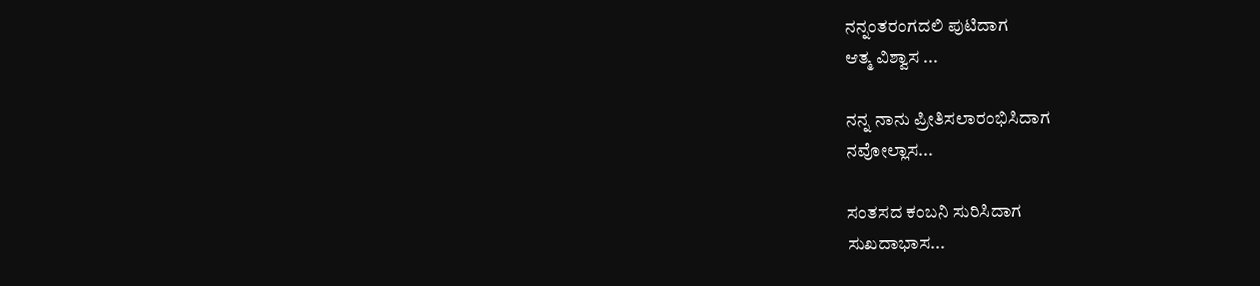ನನ್ನಂತರಂಗದಲಿ ಪುಟಿದಾಗ
ಆತ್ಮ ವಿಶ್ವಾಸ ...

ನನ್ನ ನಾನು ಪ್ರೀತಿಸಲಾರಂಭಿಸಿದಾಗ
ನವೋಲ್ಲಾಸ...

ಸಂತಸದ ಕಂಬನಿ ಸುರಿಸಿದಾಗ
ಸುಖದಾಭಾಸ...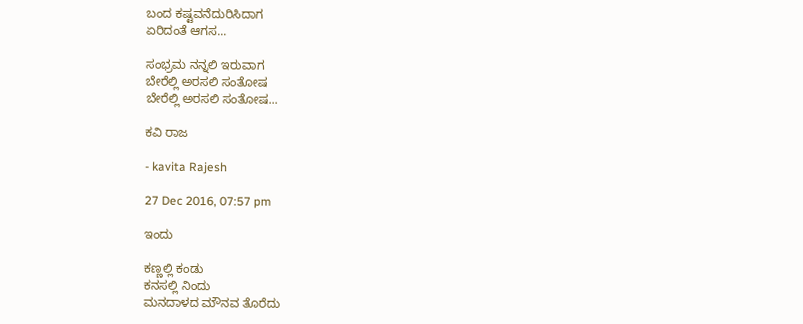ಬಂದ ಕಷ್ಟವನೆದುರಿಸಿದಾಗ
ಏರಿದಂತೆ ಆಗಸ...

ಸಂಭ್ರಮ ನನ್ನಲಿ ಇರುವಾಗ
ಬೇರೆಲ್ಲಿ ಅರಸಲಿ ಸಂತೋಷ
ಬೇರೆಲ್ಲಿ ಅರಸಲಿ ಸಂತೋಷ...

ಕವಿ ರಾಜ

- kavita Rajesh

27 Dec 2016, 07:57 pm

ಇಂದು

ಕಣ್ಣಲ್ಲಿ ಕಂಡು
ಕನಸಲ್ಲಿ ನಿಂದು
ಮನದಾಳದ ಮೌನವ ತೊರೆದು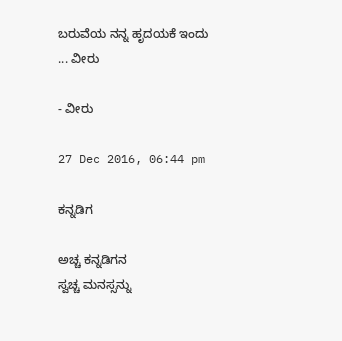ಬರುವೆಯ ನನ್ನ ಹೃದಯಕೆ ಇಂದು
... ವೀರು

- ವೀರು

27 Dec 2016, 06:44 pm

ಕನ್ನಡಿಗ

ಅಚ್ಚ ಕನ್ನಡಿಗನ
ಸ್ವಚ್ಚ ಮನಸ್ಸನ್ನು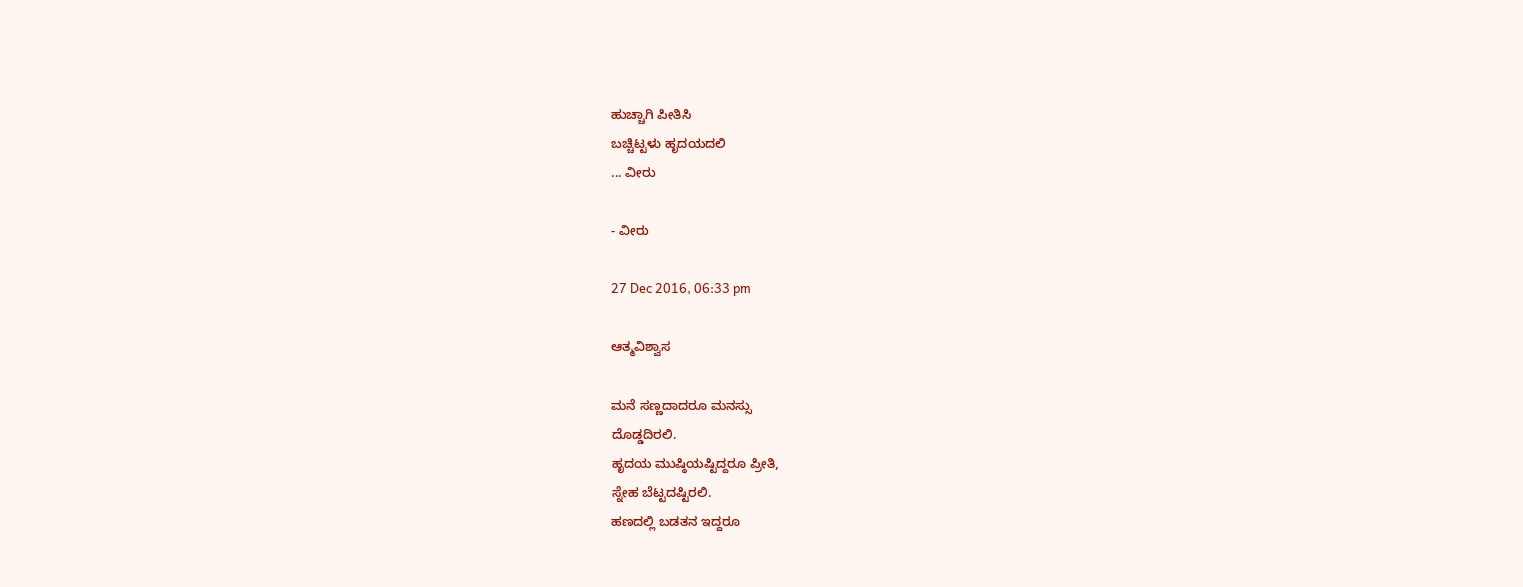ಹುಚ್ಚಾಗಿ ಪೀತಿಸಿ
ಬಚ್ಚಿಟ್ಟಳು ಹೃದಯದಲಿ
... ವೀರು

- ವೀರು

27 Dec 2016, 06:33 pm

ಆತ್ಮವಿಶ್ವಾಸ

ಮನೆ ಸಣ್ಣದಾದರೂ ಮನಸ್ಸು
ದೊಡ್ಡದಿರಲಿ.
ಹೃದಯ ಮುಷ್ಠಿಯಷ್ಟಿದ್ದರೂ ಪ್ರೀತಿ,
ಸ್ನೇಹ ಬೆಟ್ಟದಷ್ಟಿರಲಿ.
ಹಣದಲ್ಲಿ ಬಡತನ ಇದ್ದರೂ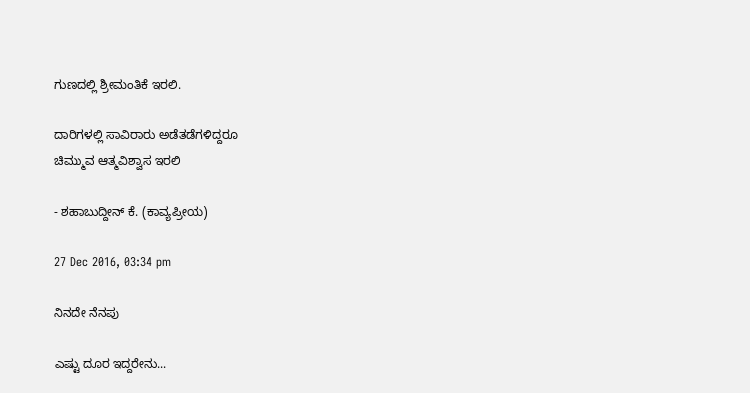ಗುಣದಲ್ಲಿ ಶ್ರೀಮಂತಿಕೆ ಇರಲಿ.

ದಾರಿಗಳಲ್ಲಿ ಸಾವಿರಾರು ಅಡೆತಡೆಗಳಿದ್ದರೂ
ಚಿಮ್ಮುವ ಆತ್ಮವಿಶ್ವಾಸ ಇರಲಿ

- ಶಹಾಬುದ್ದೀನ್ ಕೆ. (ಕಾವ್ಯಪ್ರೀಯ)

27 Dec 2016, 03:34 pm

ನಿನದೇ ನೆನಪು

ಎಷ್ಟು ದೂರ ಇದ್ದರೇನು...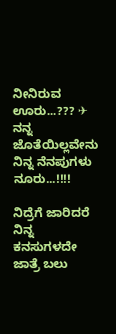ನೀನಿರುವ ಊರು...??? ✈
ನನ್ನ ಜೊತೆಯಿಲ್ಲವೇನು
ನಿನ್ನ ನೆನಪುಗಳು ನೂರು...!!!!

ನಿದ್ರೆಗೆ ಜಾರಿದರೆ ನಿನ್ನ ಕನಸುಗಳದೇ
ಜಾತ್ರೆ ಬಲು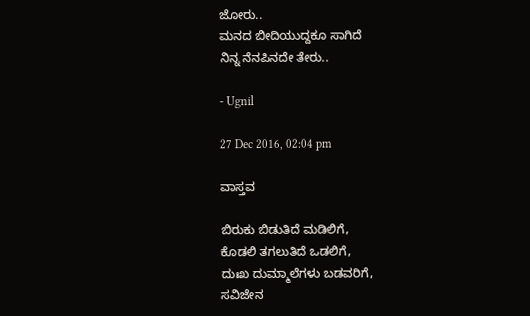ಜೋರು..
ಮನದ ಬೀದಿಯುದ್ದಕೂ ಸಾಗಿದೆ
ನಿನ್ನ ನೆನಪಿನದೇ ತೇರು..

- Ugnil

27 Dec 2016, 02:04 pm

ವಾಸ್ತವ

ಬಿರುಕು ಬಿಡುತಿದೆ ಮಡಿಲಿಗೆ,
ಕೊಡಲಿ ತಗಲುತಿದೆ ಒಡಲಿಗೆ,
ದುಃಖ ದುಮ್ಮಾಲೆಗಳು ಬಡವರಿಗೆ,
ಸವಿಜೇನ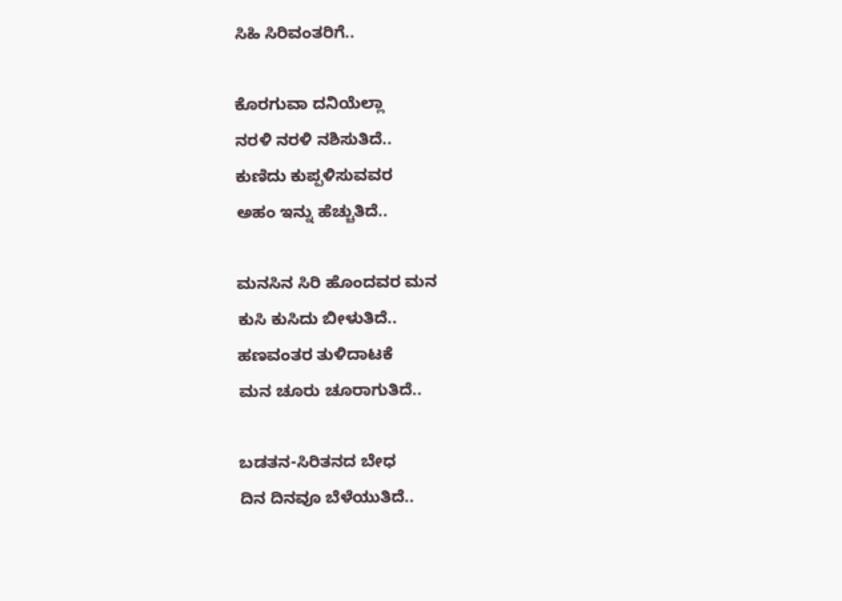ಸಿಹಿ ಸಿರಿವಂತರಿಗೆ..

ಕೊರಗುವಾ ದನಿಯೆಲ್ಲಾ
ನರಳಿ ನರಳಿ ನಶಿಸುತಿದೆ..
ಕುಣಿದು ಕುಪ್ಪಳಿಸುವವರ
ಅಹಂ ಇನ್ನು ಹೆಚ್ಚುತಿದೆ..

ಮನಸಿನ ಸಿರಿ ಹೊಂದವರ ಮನ
ಕುಸಿ ಕುಸಿದು ಬೀಳುತಿದೆ..
ಹಣವಂತರ ತುಳಿದಾಟಕೆ
ಮನ ಚೂರು ಚೂರಾಗುತಿದೆ..

ಬಡತನ-ಸಿರಿತನದ ಬೇಧ
ದಿನ ದಿನವೂ ಬೆಳೆಯುತಿದೆ..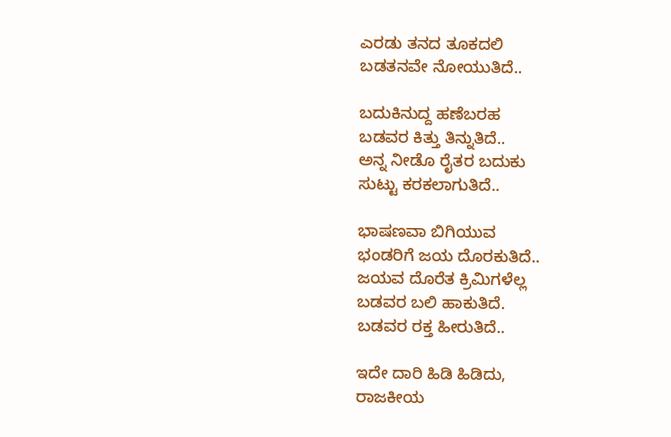ಎರಡು ತನದ ತೂಕದಲಿ
ಬಡತನವೇ ನೋಯುತಿದೆ..

ಬದುಕಿನುದ್ದ ಹಣೆಬರಹ
ಬಡವರ ಕಿತ್ತು ತಿನ್ನುತಿದೆ..
ಅನ್ನ ನೀಡೊ ರೈತರ ಬದುಕು
ಸುಟ್ಟು ಕರಕಲಾಗುತಿದೆ..

ಭಾಷಣವಾ ಬಿಗಿಯುವ
ಭಂಡರಿಗೆ ಜಯ ದೊರಕುತಿದೆ..
ಜಯವ ದೊರೆತ ಕ್ರಿಮಿಗಳೆಲ್ಲ
ಬಡವರ ಬಲಿ ಹಾಕುತಿದೆ.
ಬಡವರ ರಕ್ತ ಹೀರುತಿದೆ..

ಇದೇ ದಾರಿ ಹಿಡಿ ಹಿಡಿದು,
ರಾಜಕೀಯ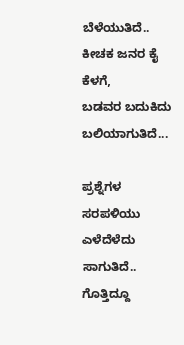ಬೆಳೆಯುತಿದೆ..
ಕೀಚಕ ಜನರ ಕೈ ಕೆಳಗೆ,
ಬಡವರ ಬದುಕಿದು
ಬಲಿಯಾಗುತಿದೆ...

ಪ್ರಶ್ನೆಗಳ ಸರಪಳಿಯು
ಎಳೆದೆಳೆದು ಸಾಗುತಿದೆ..
ಗೊತ್ತಿದ್ದೂ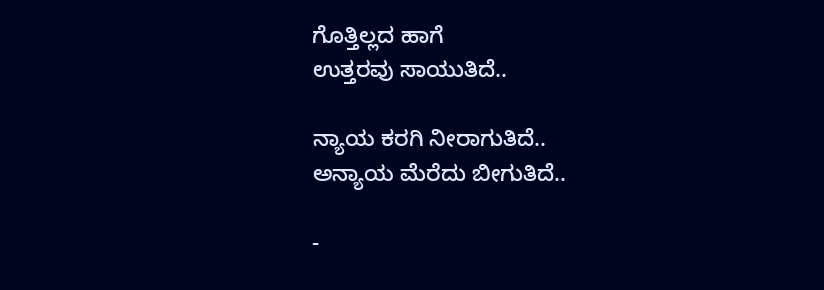ಗೊತ್ತಿಲ್ಲದ ಹಾಗೆ
ಉತ್ತರವು ಸಾಯುತಿದೆ..

ನ್ಯಾಯ ಕರಗಿ ನೀರಾಗುತಿದೆ..
ಅನ್ಯಾಯ ಮೆರೆದು ಬೀಗುತಿದೆ..

-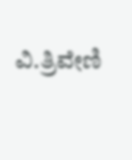ವಿ.ತ್ರಿವೇಣಿ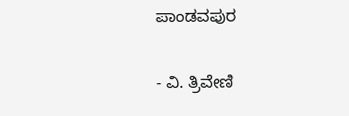ಪಾಂಡವಪುರ

- ವಿ. ತ್ರಿವೇಣಿ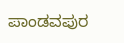ಪಾಂಡವಪುರ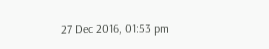27 Dec 2016, 01:53 pm